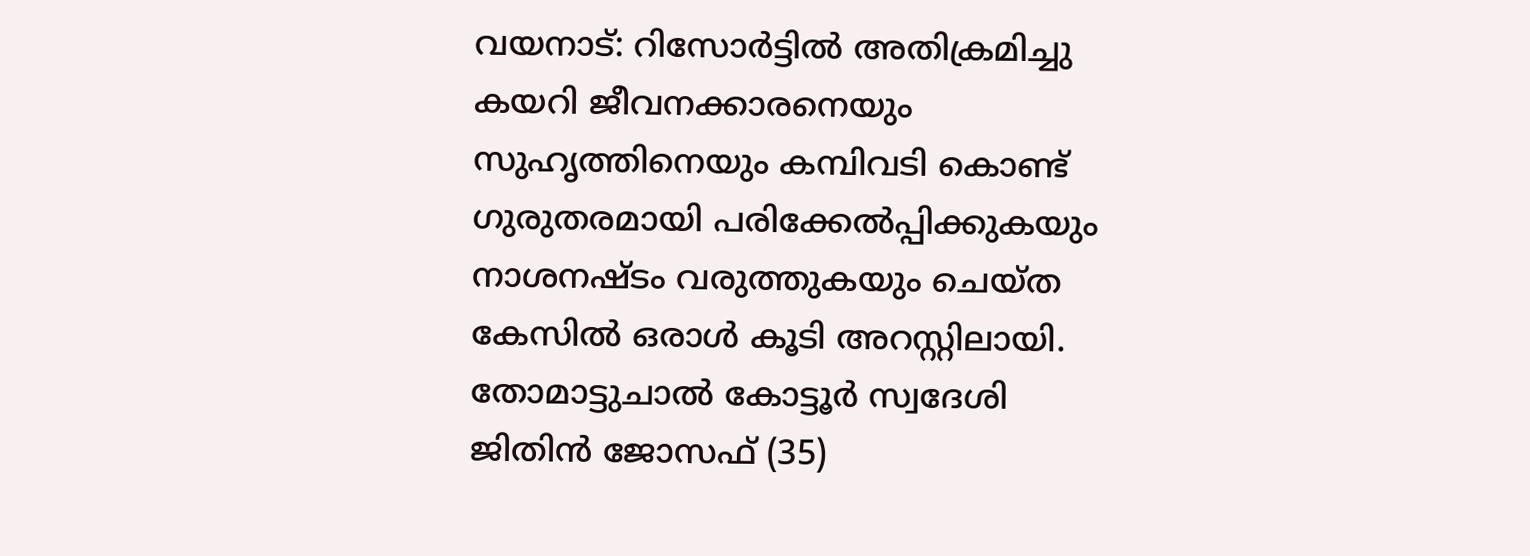വയനാട്: റിസോർട്ടിൽ അതിക്രമിച്ചു കയറി ജീവനക്കാരനെയും സുഹൃത്തിനെയും കമ്പിവടി കൊണ്ട് ഗുരുതരമായി പരിക്കേൽപ്പിക്കുകയും നാശനഷ്ടം വരുത്തുകയും ചെയ്ത കേസിൽ ഒരാൾ കൂടി അറസ്റ്റിലായി. തോമാട്ടുചാൽ കോട്ടൂർ സ്വദേശി ജിതിൻ ജോസഫ് (35)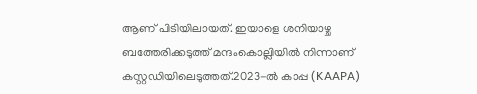ആണ് പിടിയിലായത്. ഇയാളെ ശനിയാഴ്ച ബത്തേരിക്കടുത്ത് മന്ദംകൊല്ലിയിൽ നിന്നാണ് കസ്റ്റഡിയിലെടുത്തത്.2023-ൽ കാപ്പ (KAAPA)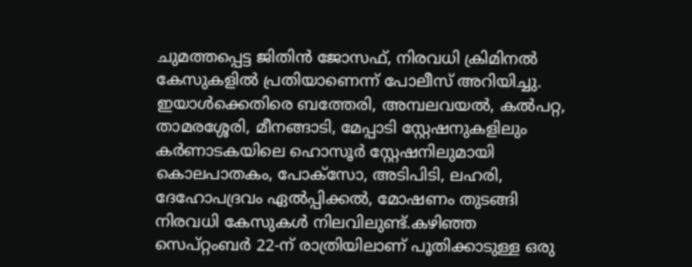ചുമത്തപ്പെട്ട ജിതിൻ ജോസഫ്, നിരവധി ക്രിമിനൽ കേസുകളിൽ പ്രതിയാണെന്ന് പോലീസ് അറിയിച്ചു.
ഇയാൾക്കെതിരെ ബത്തേരി, അമ്പലവയൽ, കൽപറ്റ, താമരശ്ശേരി, മീനങ്ങാടി, മേപ്പാടി സ്റ്റേഷനുകളിലും കർണാടകയിലെ ഹൊസൂർ സ്റ്റേഷനിലുമായി കൊലപാതകം, പോക്സോ, അടിപിടി, ലഹരി, ദേഹോപദ്രവം ഏൽപ്പിക്കൽ, മോഷണം തുടങ്ങി നിരവധി കേസുകൾ നിലവിലുണ്ട്.കഴിഞ്ഞ സെപ്റ്റംബർ 22-ന് രാത്രിയിലാണ് പൂതിക്കാടുള്ള ഒരു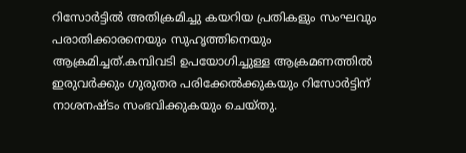റിസോർട്ടിൽ അതിക്രമിച്ചു കയറിയ പ്രതികളും സംഘവും പരാതിക്കാരനെയും സുഹൃത്തിനെയും ആക്രമിച്ചത്.കമ്പിവടി ഉപയോഗിച്ചുള്ള ആക്രമണത്തിൽ ഇരുവർക്കും ഗുരുതര പരിക്കേൽക്കുകയും റിസോർട്ടിന് നാശനഷ്ടം സംഭവിക്കുകയും ചെയ്തു.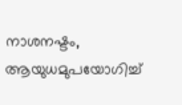നാശനഷ്ടം, ആയുധമുപയോഗിച്ച്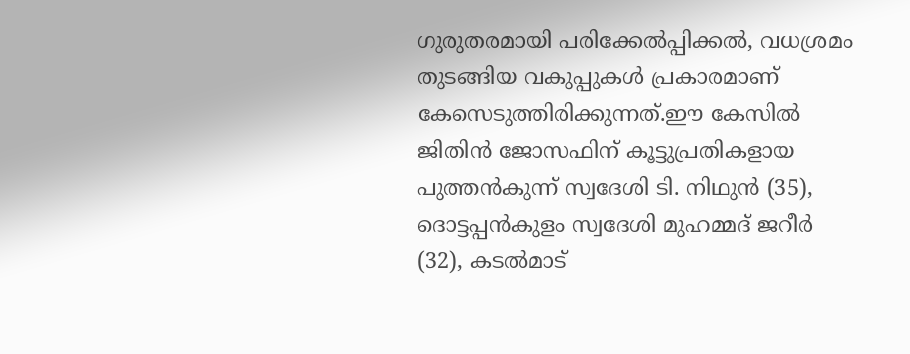ഗുരുതരമായി പരിക്കേൽപ്പിക്കൽ, വധശ്രമം തുടങ്ങിയ വകുപ്പുകൾ പ്രകാരമാണ് കേസെടുത്തിരിക്കുന്നത്.ഈ കേസിൽ ജിതിൻ ജോസഫിന് കൂട്ടുപ്രതികളായ പുത്തൻകുന്ന് സ്വദേശി ടി. നിഥുൻ (35), ദൊട്ടപ്പൻകുളം സ്വദേശി മുഹമ്മദ് ജറീർ (32), കടൽമാട്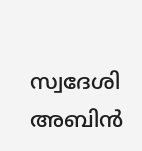സ്വദേശി അബിൻ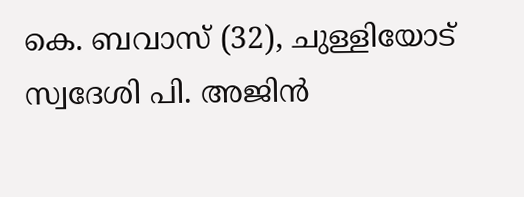കെ. ബവാസ് (32), ചുള്ളിയോട് സ്വദേശി പി. അജിൻ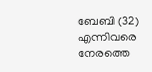ബേബി (32) എന്നിവരെ നേരത്തെ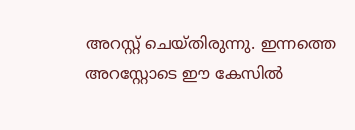അറസ്റ്റ് ചെയ്തിരുന്നു. ഇന്നത്തെ അറസ്റ്റോടെ ഈ കേസിൽ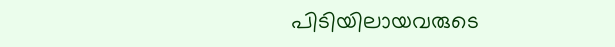പിടിയിലായവരുടെ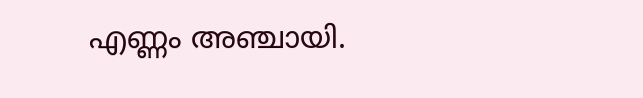എണ്ണം അഞ്ചായി.